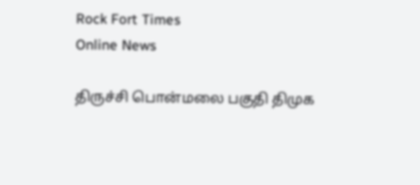Rock Fort Times
Online News

திருச்சி பொன்மலை பகுதி திமுக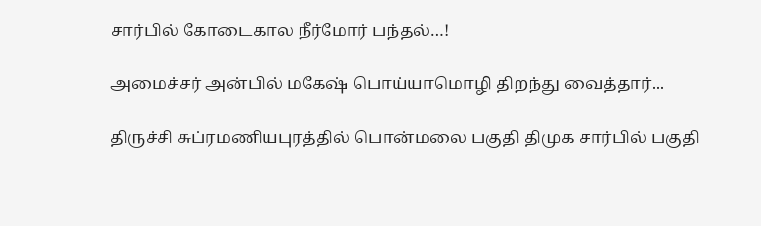சார்பில் கோடைகால நீர்மோர் பந்தல்…!

அமைச்சர் அன்பில் மகேஷ் பொய்யாமொழி திறந்து வைத்தார்...

திருச்சி சுப்ரமணியபுரத்தில் பொன்மலை பகுதி திமுக சார்பில் பகுதி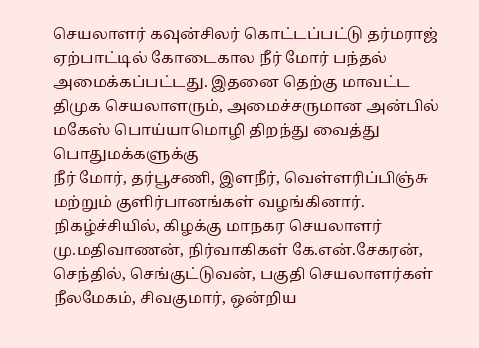செயலாளர் கவுன்சிலர் கொட்டப்பட்டு தர்மராஜ் ஏற்பாட்டில் கோடைகால நீர் மோர் பந்தல் அமைக்கப்பட்டது. இதனை தெற்கு மாவட்ட திமுக செயலாளரும், அமைச்சருமான அன்பில் மகேஸ் பொய்யாமொழி திறந்து வைத்து பொதுமக்களுக்கு
நீர் மோர், தர்பூசணி, இளநீர், வெள்ளரிப்பிஞ்சு மற்றும் குளிர்பானங்கள் வழங்கினார். நிகழ்ச்சியில், கிழக்கு மாநகர செயலாளர் மு.மதிவாணன், நிர்வாகிகள் கே.என்.சேகரன், செந்தில், செங்குட்டுவன், பகுதி செயலாளர்கள் நீலமேகம், சிவகுமார், ஒன்றிய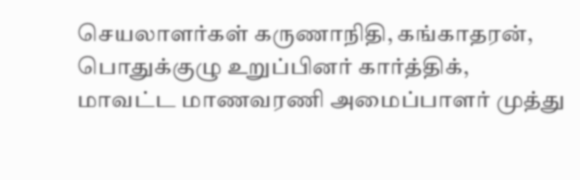செயலாளர்கள் கருணாநிதி, கங்காதரன், பொதுக்குழு உறுப்பினர் கார்த்திக், மாவட்ட மாணவரணி அமைப்பாளர் முத்து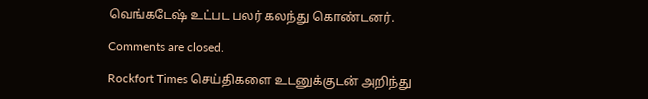வெங்கடேஷ் உட்பட பலர் கலந்து கொண்டனர்.

Comments are closed.

Rockfort Times செய்திகளை உடனுக்குடன் அறிந்து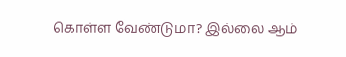கொள்ள வேண்டுமா? இல்லை ஆம்